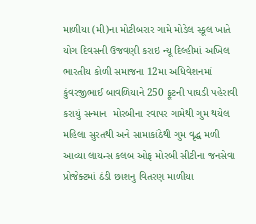માળીયા (મી)ના મોટીબરાર ગામે મોડેલ સ્કૂલ ખાતે યોગ દિવસની ઉજવણી કરાઇ ન્યૂ દિલ્હીમાં અખિલ ભારતીય કોળી સમાજના 12મા અધિવેશનમાં કુંવરજીભાઈ બાવળિયાને 250 ફૂટની પાઘડી પહેરાવી કરાયું સન્માન  મોરબીના રવાપર ગામેથી ગુમ થયેલ મહિલા સુરતથી અને સામાકાંઠેથી ગુમ વૃદ્ધ મળી આવ્યા લાયન્સ કલબ ઓફ મોરબી સીટીના જનસેવા પ્રોજેક્ટમાં ઠંડી છાશનુ વિતરણ માળીયા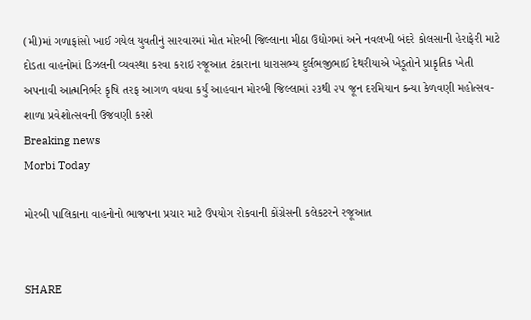(મી)માં ગળાફાંસો ખાઈ ગયેલ યુવતીનું સારવારમાં મોત મોરબી જિલ્લાના મીઠા ઉદ્યોગમાં અને નવલખી બંદરે કોલસાની હેરાફેરી માટે દોડતા વાહનોમાં ડિઝલની વ્યવસ્થા કરવા કરાઇ રજૂઆત ટંકારાના ધારાસભ્ય દુર્લભજીભાઈ દેથરીયાએ ખેડૂતોને પ્રાકૃતિક ખેતી અપનાવી આત્મનિર્ભર કૃષિ તરફ આગળ વધવા કર્યું આહવાન મોરબી જિલ્લામાં ૨૩થી ૨૫ જૂન દરમિયાન કન્યા કેળવણી મહોત્સવ-શાળા પ્રવેશોત્સવની ઉજવણી કરશે
Breaking news
Morbi Today

મોરબી પાલિકાના વાહનોનો ભાજપના પ્રચાર માટે ઉપયોગ રોકવાની કોંગ્રેસની કલેકટરને રજૂઆત


SHARE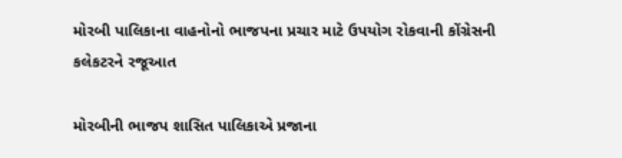મોરબી પાલિકાના વાહનોનો ભાજપના પ્રચાર માટે ઉપયોગ રોકવાની કોંગ્રેસની કલેકટરને રજૂઆત

મોરબીની ભાજપ શાસિત પાલિકાએ પ્રજાના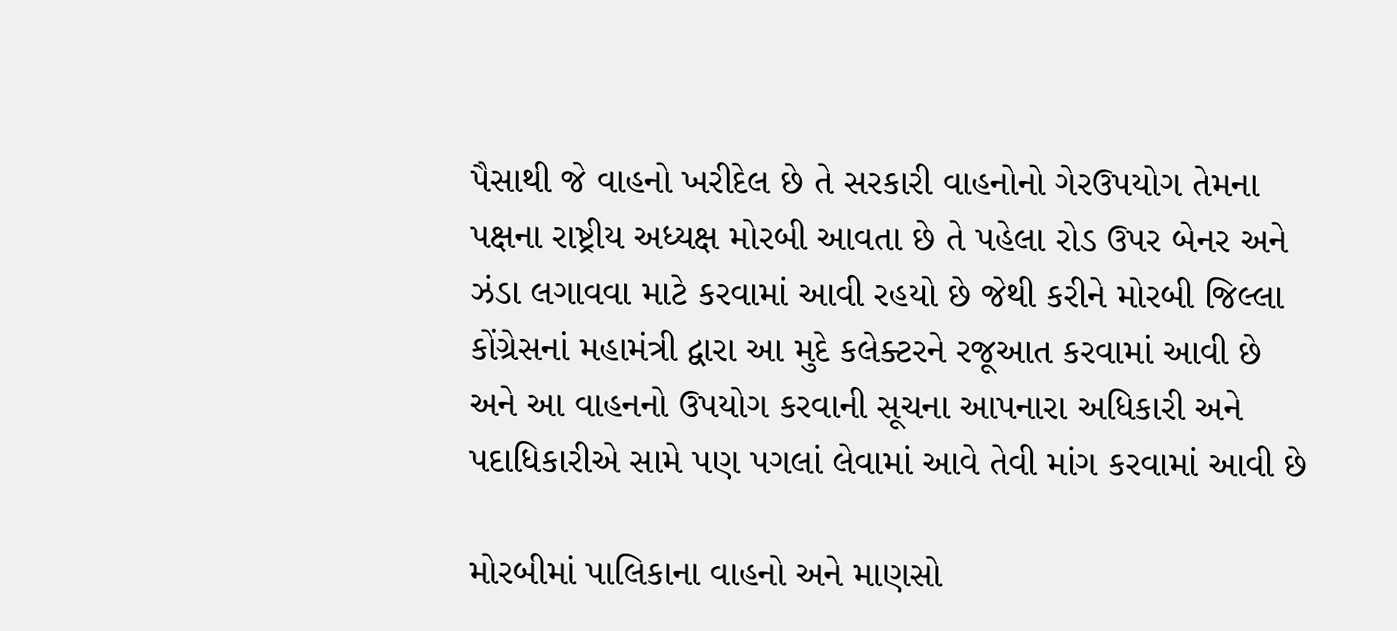પૈસાથી જે વાહનો ખરીદેલ છે તે સરકારી વાહનોનો ગેરઉપયોગ તેમના પક્ષના રાષ્ટ્રીય અધ્યક્ષ મોરબી આવતા છે તે પહેલા રોડ ઉપર બેનર અને ઝંડા લગાવવા માટે કરવામાં આવી રહયો છે જેથી કરીને મોરબી જિલ્લા કોંગ્રેસનાં મહામંત્રી દ્વારા આ મુદે કલેક્ટરને રજૂઆત કરવામાં આવી છે અને આ વાહનનો ઉપયોગ કરવાની સૂચના આપનારા અધિકારી અને પદાધિકારીએ સામે પણ પગલાં લેવામાં આવે તેવી માંગ કરવામાં આવી છે

મોરબીમાં પાલિકાના વાહનો અને માણસો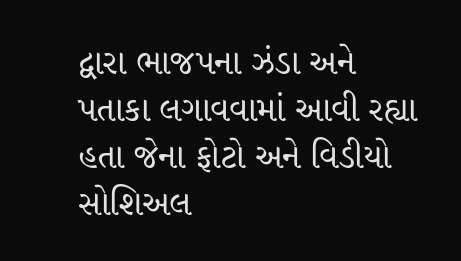દ્વારા ભાજપના ઝંડા અને પતાકા લગાવવામાં આવી રહ્યા હતા જેના ફોટો અને વિડીયો સોશિઅલ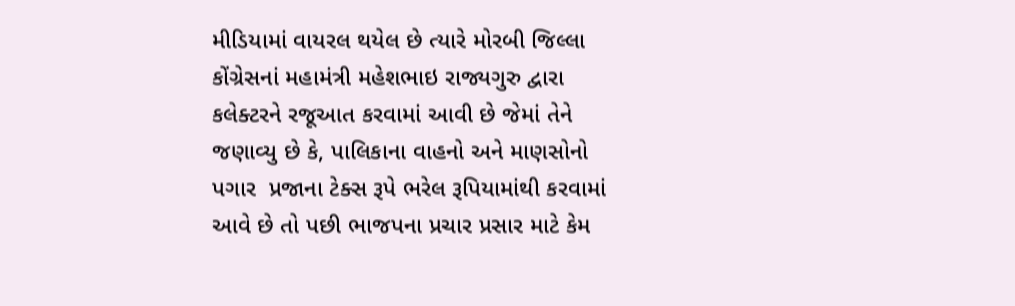મીડિયામાં વાયરલ થયેલ છે ત્યારે મોરબી જિલ્લા કોંગ્રેસનાં મહામંત્રી મહેશભાઇ રાજ્યગુરુ દ્વારા કલેક્ટરને રજૂઆત કરવામાં આવી છે જેમાં તેને જણાવ્યુ છે કે, પાલિકાના વાહનો અને માણસોનો પગાર  પ્રજાના ટેક્સ રૂપે ભરેલ રૂપિયામાંથી કરવામાં આવે છે તો પછી ભાજપના પ્રચાર પ્રસાર માટે કેમ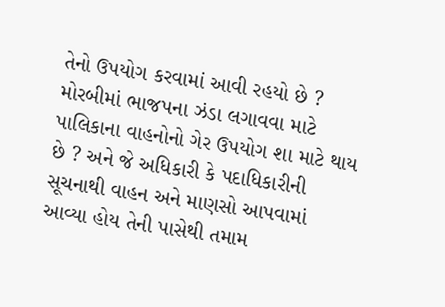તેનો ઉપયોગ કરવામાં આવી રહયો છે ? મોરબીમાં ભાજપના ઝંડા લગાવવા માટે પાલિકાના વાહનોનો ગેર ઉપયોગ શા માટે થાય છે ? અને જે અધિકારી કે પદાધિકારીની સૂચનાથી વાહન અને માણસો આપવામાં આવ્યા હોય તેની પાસેથી તમામ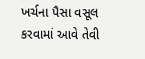ખર્ચના પૈસા વસૂલ કરવામાં આવે તેવી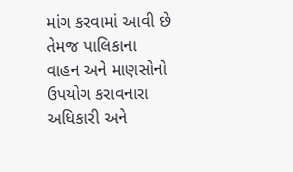માંગ કરવામાં આવી છે તેમજ પાલિકાના વાહન અને માણસોનો ઉપયોગ કરાવનારા અધિકારી અને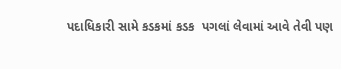પદાધિકારી સામે કડકમાં કડક  પગલાં લેવામાં આવે તેવી પણ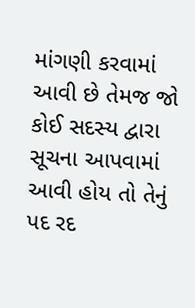માંગણી કરવામાં આવી છે તેમજ જો કોઈ સદસ્ય દ્વારા સૂચના આપવામાં આવી હોય તો તેનું પદ રદ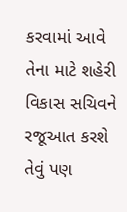કરવામાં આવે તેના માટે શહેરી વિકાસ સચિવને રજૂઆત કરશે તેવું પણ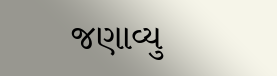જણાવ્યુ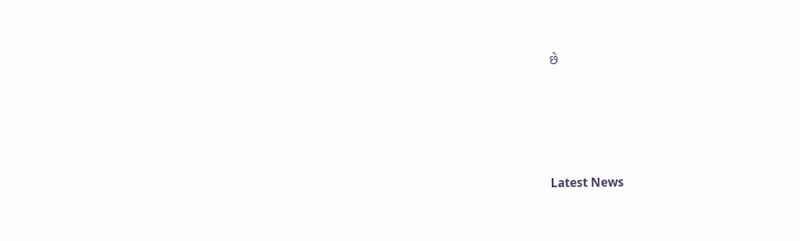છે






Latest News